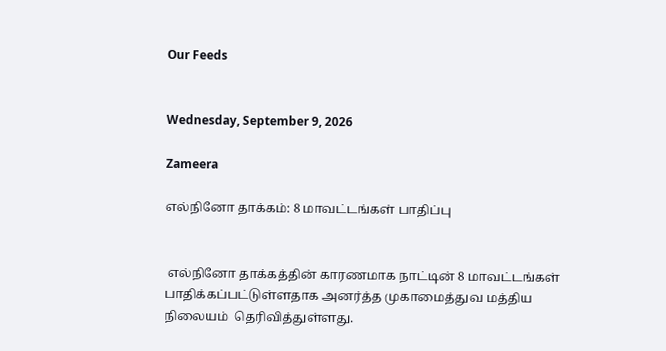Our Feeds


Wednesday, September 9, 2026

Zameera

எல்நினோ தாக்கம்: 8 மாவட்டங்கள் பாதிப்பு


 எல்நினோ தாக்கத்தின் காரணமாக நாட்டின் 8 மாவட்டங்கள் பாதிக்கப்பட்டுள்ளதாக அனர்த்த முகாமைத்துவ மத்திய நிலையம்  தெரிவித்துள்ளது.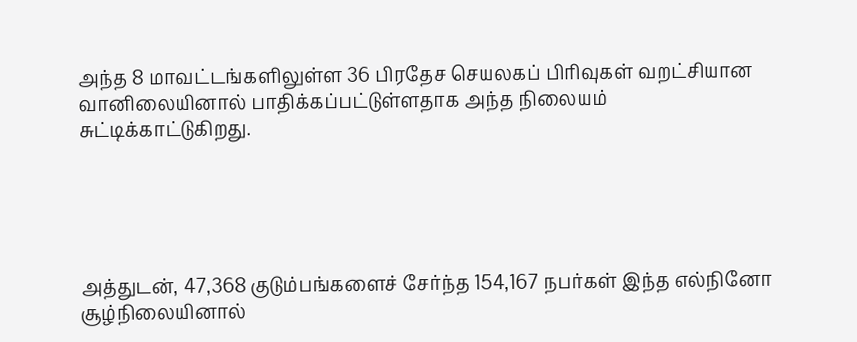அந்த 8 மாவட்டங்களிலுள்ள 36 பிரதேச செயலகப் பிரிவுகள் வறட்சியான வானிலையினால் பாதிக்கப்பட்டுள்ளதாக அந்த நிலையம் சுட்டிக்காட்டுகிறது.





அத்துடன், 47,368 குடும்பங்களைச் சேர்ந்த 154,167 நபர்கள் இந்த எல்நினோ சூழ்நிலையினால்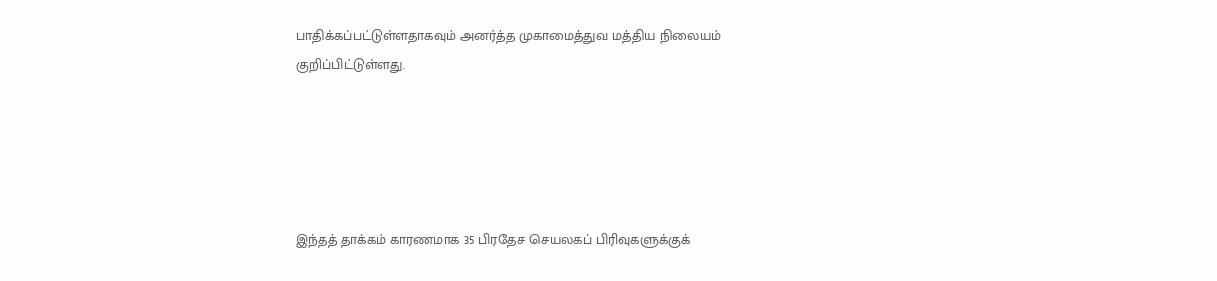பாதிக்கப்பட்டுள்ளதாகவும் அனர்த்த முகாமைத்துவ மத்திய நிலையம் குறிப்பிட்டுள்ளது.





இந்தத் தாக்கம் காரணமாக 35 பிரதேச செயலகப் பிரிவுகளுக்குக்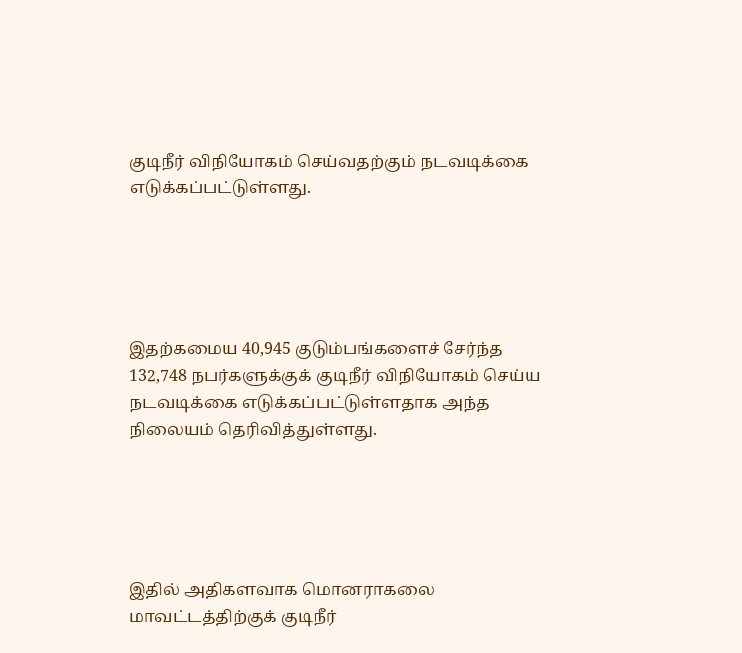குடிநீர் விநியோகம் செய்வதற்கும் நடவடிக்கை எடுக்கப்பட்டுள்ளது.





இதற்கமைய 40,945 குடும்பங்களைச் சேர்ந்த 132,748 நபர்களுக்குக் குடிநீர் விநியோகம் செய்ய நடவடிக்கை எடுக்கப்பட்டுள்ளதாக அந்த நிலையம் தெரிவித்துள்ளது.





இதில் அதிகளவாக மொனராகலை மாவட்டத்திற்குக் குடிநீர்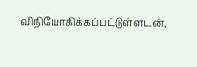விநியோகிக்கப்பட்டுள்ளடன்,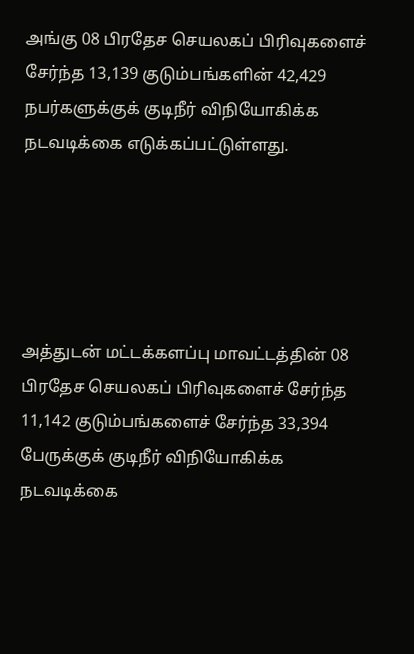அங்கு 08 பிரதேச செயலகப் பிரிவுகளைச் சேர்ந்த 13,139 குடும்பங்களின் 42,429 நபர்களுக்குக் குடிநீர் விநியோகிக்க நடவடிக்கை எடுக்கப்பட்டுள்ளது.





அத்துடன் மட்டக்களப்பு மாவட்டத்தின் 08 பிரதேச செயலகப் பிரிவுகளைச் சேர்ந்த 11,142 குடும்பங்களைச் சேர்ந்த 33,394 பேருக்குக் குடிநீர் விநியோகிக்க நடவடிக்கை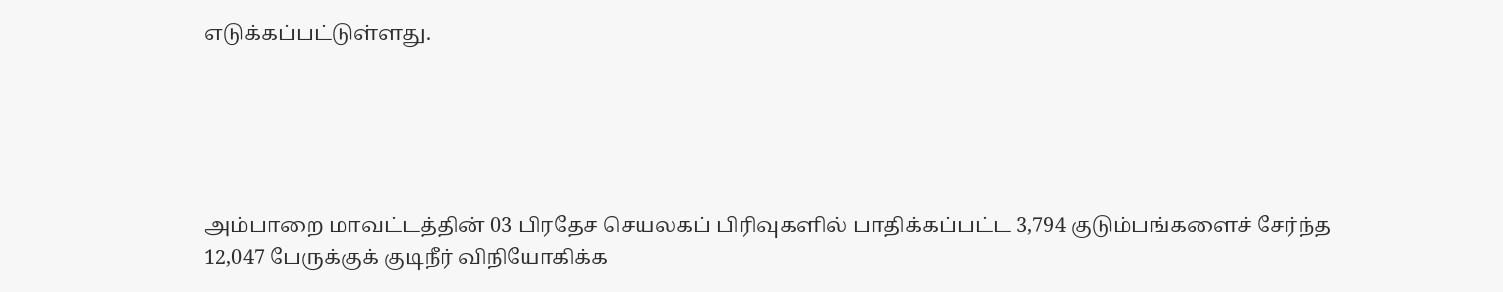எடுக்கப்பட்டுள்ளது.





அம்பாறை மாவட்டத்தின் 03 பிரதேச செயலகப் பிரிவுகளில் பாதிக்கப்பட்ட 3,794 குடும்பங்களைச் சேர்ந்த 12,047 பேருக்குக் குடிநீர் விநியோகிக்க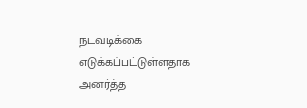நடவடிக்கை எடுக்கப்பட்டுள்ளதாக அனர்த்த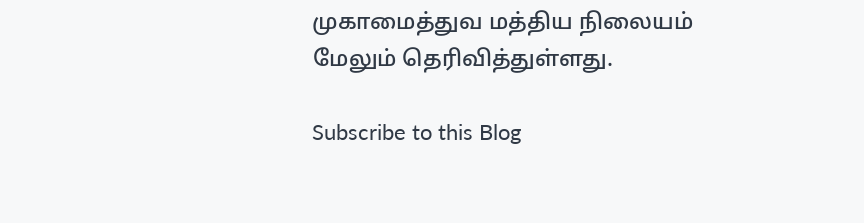முகாமைத்துவ மத்திய நிலையம் மேலும் தெரிவித்துள்ளது.

Subscribe to this Blog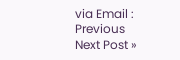via Email :
Previous
Next Post »